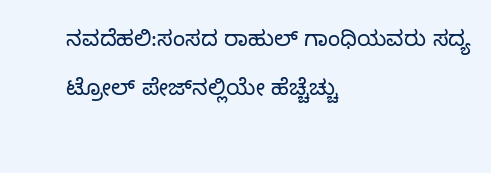ನವದೆಹಲಿ:ಸಂಸದ ರಾಹುಲ್‌ ಗಾಂಧಿಯವರು ಸದ್ಯ ಟ್ರೋಲ್‌ ಪೇಜ್‌ನಲ್ಲಿಯೇ ಹೆಚ್ಚೆಚ್ಚು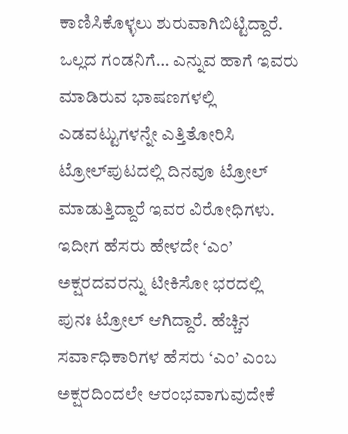ಕಾಣಿಸಿಕೊಳ್ಳಲು ಶುರುವಾಗಿಬಿಟ್ಟಿದ್ದಾರೆ. ಒಲ್ಲದ ಗಂಡನಿಗೆ… ಎನ್ನುವ ಹಾಗೆ ಇವರು ಮಾಡಿರುವ ಭಾಷಣಗಳಲ್ಲಿ ಎಡವಟ್ಟುಗಳನ್ನೇ ಎತ್ತಿತೋರಿಸಿ ಟ್ರೋಲ್‌ಪುಟದಲ್ಲಿ ದಿನವೂ ಟ್ರೋಲ್‌ ಮಾಡುತ್ತಿದ್ದಾರೆ ಇವರ ವಿರೋಧಿಗಳು.
ಇದೀಗ ಹೆಸರು ಹೇಳದೇ ‘ಎಂ’ ಅಕ್ಷರದವರನ್ನು ಟೀಕಿಸೋ ಭರದಲ್ಲಿ  ಪುನಃ ಟ್ರೋಲ್‌ ಆಗಿದ್ದಾರೆ. ಹೆಚ್ಚಿನ ಸರ್ವಾಧಿಕಾರಿಗಳ ಹೆಸರು ‘ಎಂ’ ಎಂಬ ಅಕ್ಷರದಿಂದಲೇ ಆರಂಭವಾಗುವುದೇಕೆ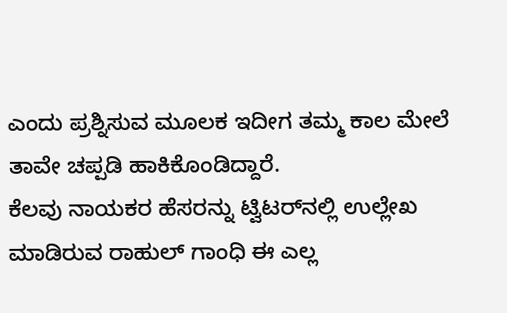ಎಂದು ಪ್ರಶ್ನಿಸುವ ಮೂಲಕ ಇದೀಗ ತಮ್ಮ ಕಾಲ ಮೇಲೆ ತಾವೇ ಚಪ್ಪಡಿ ಹಾಕಿಕೊಂಡಿದ್ದಾರೆ.
ಕೆಲವು ನಾಯಕರ ಹೆಸರನ್ನು ಟ್ವಿಟರ್‌ನಲ್ಲಿ ಉಲ್ಲೇಖ ಮಾಡಿರುವ ರಾಹುಲ್‌ ಗಾಂಧಿ ಈ ಎಲ್ಲ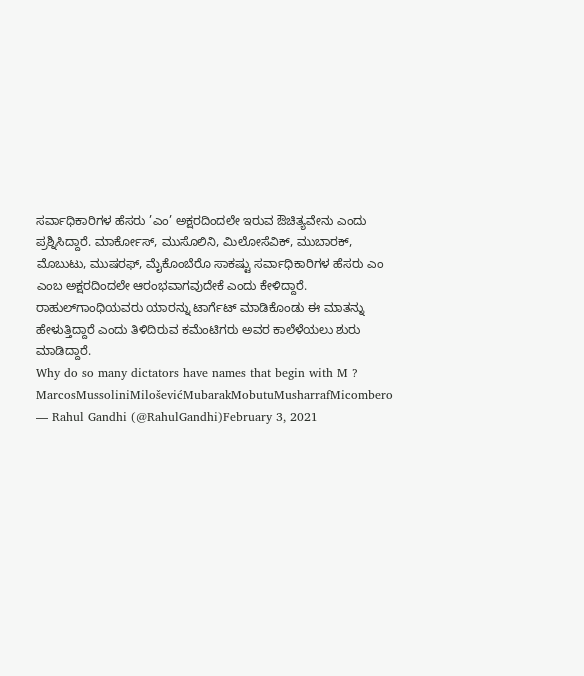ಸರ್ವಾಧಿಕಾರಿಗಳ ಹೆಸರು ’ಎಂ’ ಅಕ್ಷರದಿಂದಲೇ ಇರುವ ಔಚಿತ್ಯವೇನು ಎಂದು ಪ್ರಶ್ನಿಸಿದ್ದಾರೆ. ಮಾರ್ಕೋಸ್, ಮುಸೊಲಿನಿ, ಮಿಲೋಸೆವಿಕ್, ಮುಬಾರಕ್, ಮೊಬುಟು, ಮುಷರಫ್, ಮೈಕೊಂಬೆರೊ ಸಾಕಷ್ಟು ಸರ್ವಾಧಿಕಾರಿಗಳ ಹೆಸರು ಎಂ ಎಂಬ ಅಕ್ಷರದಿಂದಲೇ ಆರಂಭವಾಗವುದೇಕೆ ಎಂದು ಕೇಳಿದ್ದಾರೆ.
ರಾಹುಲ್‌ಗಾಂಧಿಯವರು ಯಾರನ್ನು ಟಾರ್ಗೆಟ್‌ ಮಾಡಿಕೊಂಡು ಈ ಮಾತನ್ನು ಹೇಳುತ್ತಿದ್ದಾರೆ ಎಂದು ತಿಳಿದಿರುವ ಕಮೆಂಟಿಗರು ಅವರ ಕಾಲೆಳೆಯಲು ಶುರು ಮಾಡಿದ್ದಾರೆ.
Why do so many dictators have names that begin with M ?
MarcosMussoliniMiloševićMubarakMobutuMusharrafMicombero
— Rahul Gandhi (@RahulGandhi)February 3, 2021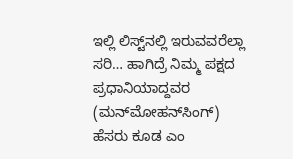ಇಲ್ಲಿ ಲಿಸ್ಟ್‌ನಲ್ಲಿ ಇರುವವರೆಲ್ಲಾ ಸರಿ… ಹಾಗಿದ್ರೆ ನಿಮ್ಮ ಪಕ್ಷದ ಪ್ರಧಾನಿಯಾದ್ದವರ (ಮನ್‌ಮೋಹನ್‌ಸಿಂಗ್‌) ಹೆಸರು ಕೂಡ ಎಂ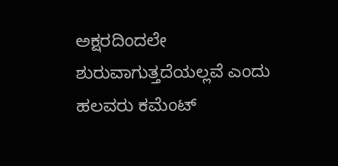ಅಕ್ಷರದಿಂದಲೇ ಶುರುವಾಗುತ್ತದೆಯಲ್ಲವೆ ಎಂದು ಹಲವರು ಕಮೆಂಟ್‌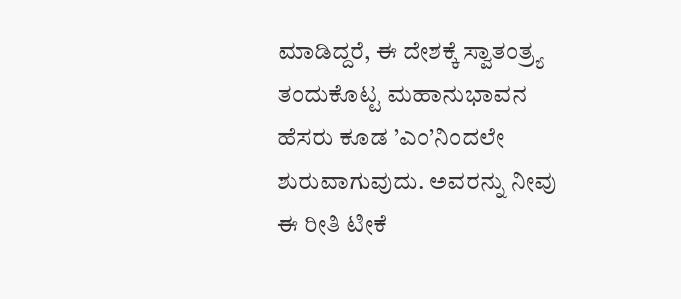ಮಾಡಿದ್ದರೆ, ಈ ದೇಶಕ್ಕೆ ಸ್ವಾತಂತ್ರ್ಯ ತಂದುಕೊಟ್ಟ ಮಹಾನುಭಾವನ ಹೆಸರು ಕೂಡ ’ಎಂ’ನಿಂದಲೇ ಶುರುವಾಗುವುದು. ಅವರನ್ನು ನೀವು ಈ ರೀತಿ ಟೀಕೆ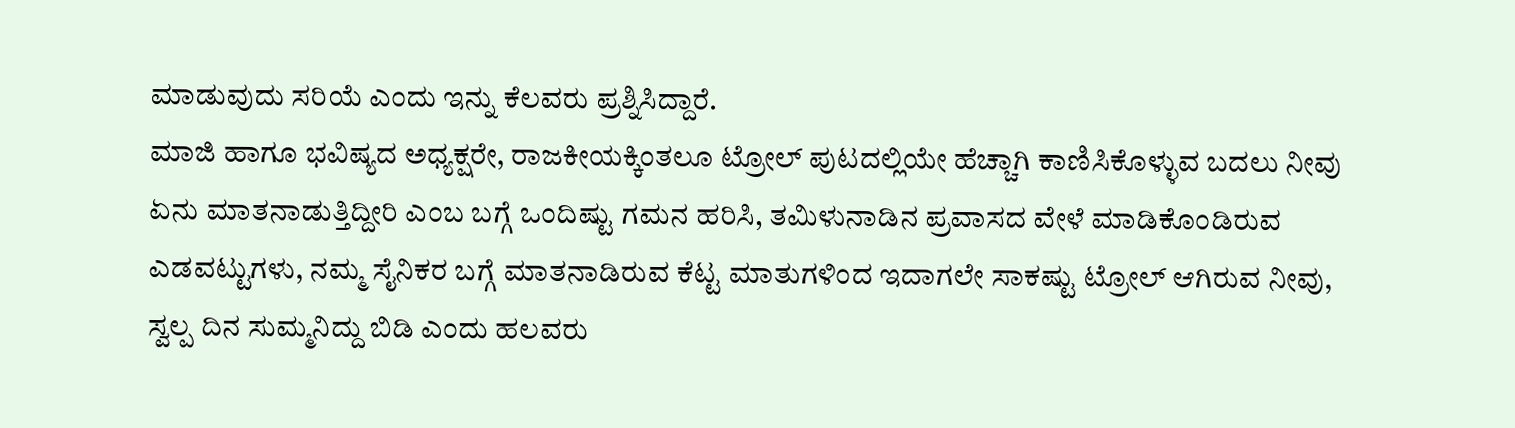ಮಾಡುವುದು ಸರಿಯೆ ಎಂದು ಇನ್ನು ಕೆಲವರು ಪ್ರಶ್ನಿಸಿದ್ದಾರೆ.
ಮಾಜಿ ಹಾಗೂ ಭವಿಷ್ಯದ ಅಧ್ಯಕ್ಷರೇ, ರಾಜಕೀಯಕ್ಕಿಂತಲೂ ಟ್ರೋಲ್‌ ಪುಟದಲ್ಲಿಯೇ ಹೆಚ್ಚಾಗಿ ಕಾಣಿಸಿಕೊಳ್ಳುವ ಬದಲು ನೀವು ಏನು ಮಾತನಾಡುತ್ತಿದ್ದೀರಿ ಎಂಬ ಬಗ್ಗೆ ಒಂದಿಷ್ಟು ಗಮನ ಹರಿಸಿ, ತಮಿಳುನಾಡಿನ ಪ್ರವಾಸದ ವೇಳೆ ಮಾಡಿಕೊಂಡಿರುವ ಎಡವಟ್ಟುಗಳು, ನಮ್ಮ ಸೈನಿಕರ ಬಗ್ಗೆ ಮಾತನಾಡಿರುವ ಕೆಟ್ಟ ಮಾತುಗಳಿಂದ ಇದಾಗಲೇ ಸಾಕಷ್ಟು ಟ್ರೋಲ್‌ ಆಗಿರುವ ನೀವು, ಸ್ವಲ್ಪ ದಿನ ಸುಮ್ಮನಿದ್ದು ಬಿಡಿ ಎಂದು ಹಲವರು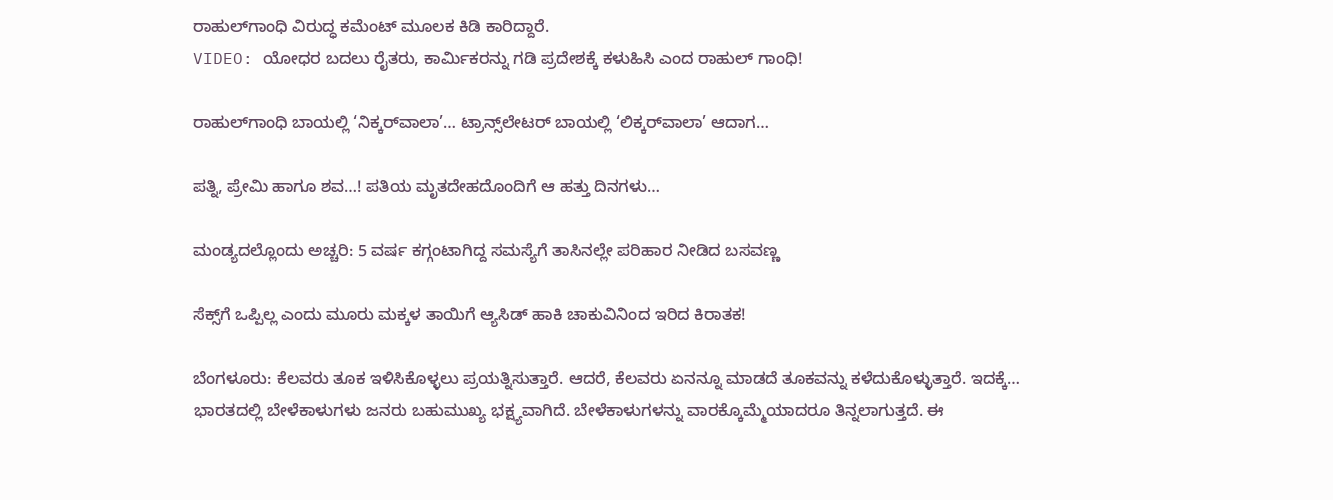ರಾಹುಲ್‌ಗಾಂಧಿ ವಿರುದ್ಧ ಕಮೆಂಟ್‌ ಮೂಲಕ ಕಿಡಿ ಕಾರಿದ್ದಾರೆ.
VIDEO: ಯೋಧರ ಬದಲು ರೈತರು, ಕಾರ್ಮಿಕರನ್ನು ಗಡಿ ಪ್ರದೇಶಕ್ಕೆ ಕಳುಹಿಸಿ ಎಂದ ರಾಹುಲ್‌ ಗಾಂಧಿ!

ರಾಹುಲ್‌ಗಾಂಧಿ ಬಾಯಲ್ಲಿ ‘ನಿಕ್ಕರ್‌ವಾಲಾ’… ಟ್ರಾನ್ಸ್‌ಲೇಟರ್‌ ಬಾಯಲ್ಲಿ ‘ಲಿಕ್ಕರ್‌ವಾಲಾ’ ಆದಾಗ…

ಪತ್ನಿ, ಪ್ರೇಮಿ ಹಾಗೂ ಶವ…! ಪತಿಯ ಮೃತದೇಹದೊಂದಿಗೆ ಆ ಹತ್ತು ದಿನಗಳು…

ಮಂಡ್ಯದಲ್ಲೊಂದು ಅಚ್ಚರಿ: 5 ವರ್ಷ ಕಗ್ಗಂಟಾಗಿದ್ದ ಸಮಸ್ಯೆಗೆ ತಾಸಿನಲ್ಲೇ ಪರಿಹಾರ ನೀಡಿದ ಬಸವಣ್ಣ

ಸೆಕ್ಸ್‌ಗೆ ಒಪ್ಪಿಲ್ಲ ಎಂದು ಮೂರು ಮಕ್ಕಳ ತಾಯಿಗೆ ಆ್ಯಸಿಡ್‌ ಹಾಕಿ ಚಾಕುವಿನಿಂದ ಇರಿದ ಕಿರಾತಕ!

ಬೆಂಗಳೂರು: ಕೆಲವರು ತೂಕ ಇಳಿಸಿಕೊಳ್ಳಲು ಪ್ರಯತ್ನಿಸುತ್ತಾರೆ. ಆದರೆ, ಕೆಲವರು ಏನನ್ನೂ ಮಾಡದೆ ತೂಕವನ್ನು ಕಳೆದುಕೊಳ್ಳುತ್ತಾರೆ. ಇದಕ್ಕೆ…
ಭಾರತದಲ್ಲಿ ಬೇಳೆಕಾಳುಗಳು ಜನರು ಬಹುಮುಖ್ಯ ಭಕ್ಷ್ಯವಾಗಿದೆ. ಬೇಳೆಕಾಳುಗಳನ್ನು ವಾರಕ್ಕೊಮ್ಮೆಯಾದರೂ ತಿನ್ನಲಾಗುತ್ತದೆ. ಈ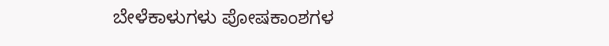ಬೇಳೆಕಾಳುಗಳು ಪೋಷಕಾಂಶಗಳ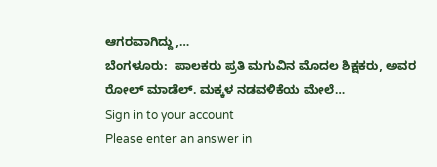ಆಗರವಾಗಿದ್ದು,…
ಬೆಂಗಳೂರು:  ಪಾಲಕರು ಪ್ರತಿ ಮಗುವಿನ ಮೊದಲ ಶಿಕ್ಷಕರು, ಅವರ ರೋಲ್ ಮಾಡೆಲ್. ಮಕ್ಕಳ ನಡವಳಿಕೆಯ ಮೇಲೆ…
Sign in to your account
Please enter an answer in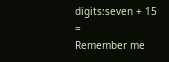digits:seven + 15 =
Remember me